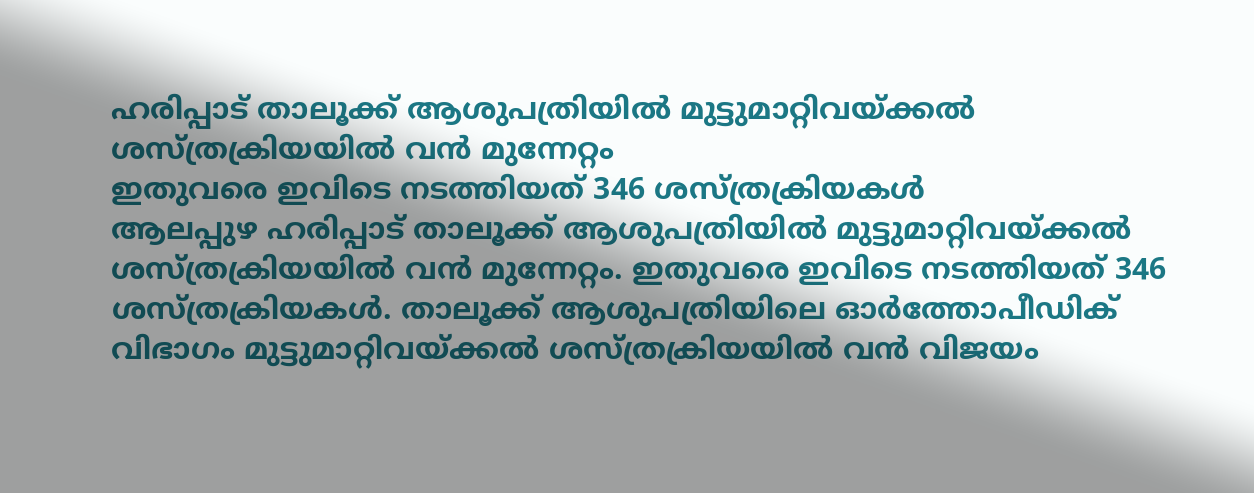ഹരിപ്പാട് താലൂക്ക് ആശുപത്രിയിൽ മുട്ടുമാറ്റിവയ്ക്കൽ ശസ്ത്രക്രിയയിൽ വൻ മുന്നേറ്റം
ഇതുവരെ ഇവിടെ നടത്തിയത് 346 ശസ്ത്രക്രിയകൾ
ആലപ്പുഴ ഹരിപ്പാട് താലൂക്ക് ആശുപത്രിയിൽ മുട്ടുമാറ്റിവയ്ക്കൽ ശസ്ത്രക്രിയയിൽ വൻ മുന്നേറ്റം. ഇതുവരെ ഇവിടെ നടത്തിയത് 346 ശസ്ത്രക്രിയകൾ. താലൂക്ക് ആശുപത്രിയിലെ ഓർത്തോപീഡിക് വിഭാഗം മുട്ടുമാറ്റിവയ്ക്കൽ ശസ്ത്രക്രിയയിൽ വൻ വിജയം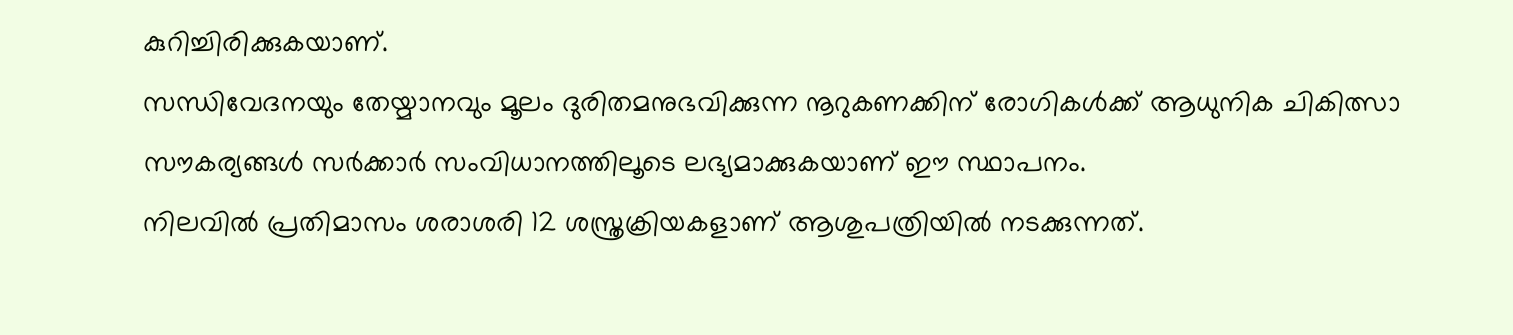കുറിച്ചിരിക്കുകയാണ്.
സന്ധിവേദനയും തേയ്മാനവും മൂലം ദുരിതമനുഭവിക്കുന്ന നൂറുകണക്കിന് രോഗികൾക്ക് ആധുനിക ചികിത്സാ സൗകര്യങ്ങൾ സർക്കാർ സംവിധാനത്തിലൂടെ ലഭ്യമാക്കുകയാണ് ഈ സ്ഥാപനം.
നിലവിൽ പ്രതിമാസം ശരാശരി 12 ശസ്ത്രക്രിയകളാണ് ആശുപത്രിയിൽ നടക്കുന്നത്.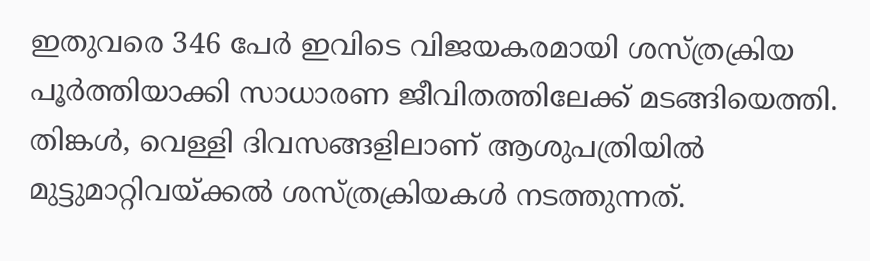ഇതുവരെ 346 പേർ ഇവിടെ വിജയകരമായി ശസ്ത്രക്രിയ പൂർത്തിയാക്കി സാധാരണ ജീവിതത്തിലേക്ക് മടങ്ങിയെത്തി.
തിങ്കൾ, വെള്ളി ദിവസങ്ങളിലാണ് ആശുപത്രിയിൽ മുട്ടുമാറ്റിവയ്ക്കൽ ശസ്ത്രക്രിയകൾ നടത്തുന്നത്.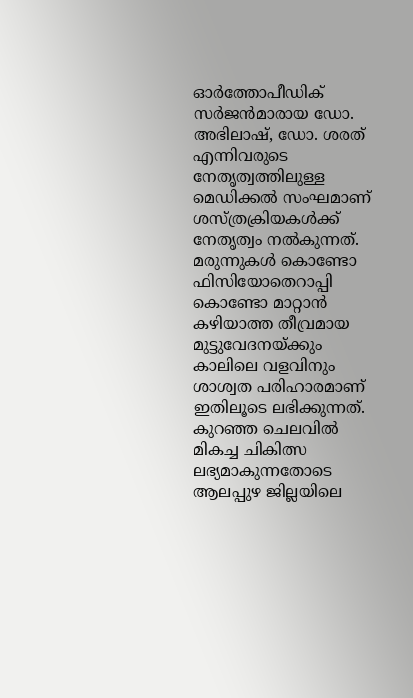ഓർത്തോപീഡിക് സർജൻമാരായ ഡോ. അഭിലാഷ്, ഡോ. ശരത് എന്നിവരുടെ നേതൃത്വത്തിലുള്ള മെഡിക്കൽ സംഘമാണ് ശസ്ത്രക്രിയകൾക്ക് നേതൃത്വം നൽകുന്നത്.
മരുന്നുകൾ കൊണ്ടോ ഫിസിയോതെറാപ്പി കൊണ്ടോ മാറ്റാൻ കഴിയാത്ത തീവ്രമായ മുട്ടുവേദനയ്ക്കും കാലിലെ വളവിനും ശാശ്വത പരിഹാരമാണ് ഇതിലൂടെ ലഭിക്കുന്നത്. കുറഞ്ഞ ചെലവിൽ മികച്ച ചികിത്സ ലഭ്യമാകുന്നതോടെ ആലപ്പുഴ ജില്ലയിലെ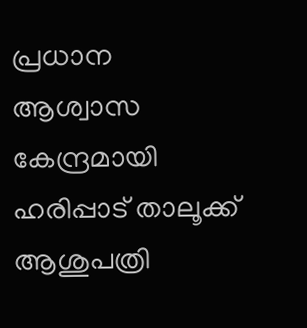പ്രധാന ആശ്വാസ കേന്ദ്രമായി ഹരിപ്പാട് താലൂക്ക് ആശുപത്രി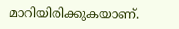മാറിയിരിക്കുകയാണ്.